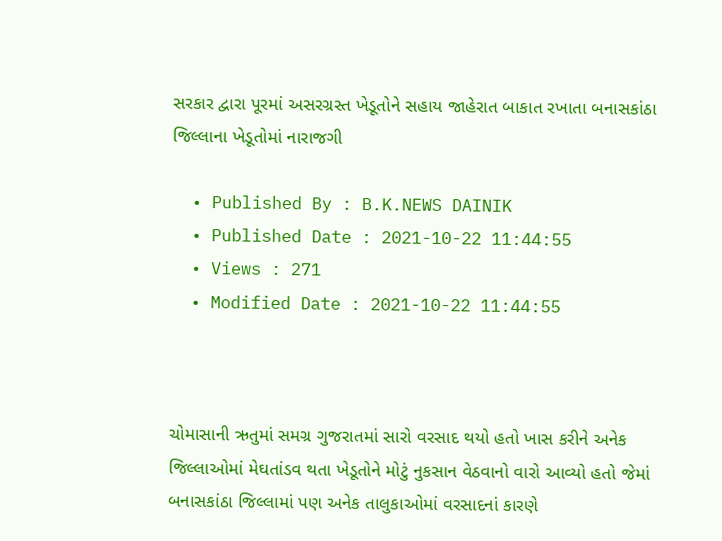સરકાર દ્વારા પૂરમાં અસરગ્રસ્ત ખેડૂતોને સહાય જાહેરાત બાકાત રખાતા બનાસકાંઠા જિલ્લાના ખેડૂતોમાં નારાજગી

  • Published By : B.K.NEWS DAINIK
  • Published Date : 2021-10-22 11:44:55
  • Views : 271
  • Modified Date : 2021-10-22 11:44:55



ચોમાસાની ઋતુમાં સમગ્ર ગુજરાતમાં સારો વરસાદ થયો હતો ખાસ કરીને અનેક જિલ્લાઓમાં મેઘતાંડવ થતા ખેડૂતોને મોટું નુકસાન વેઠવાનો વારો આવ્યો હતો જેમાં બનાસકાંઠા જિલ્લામાં પણ અનેક તાલુકાઓમાં વરસાદનાં કારણે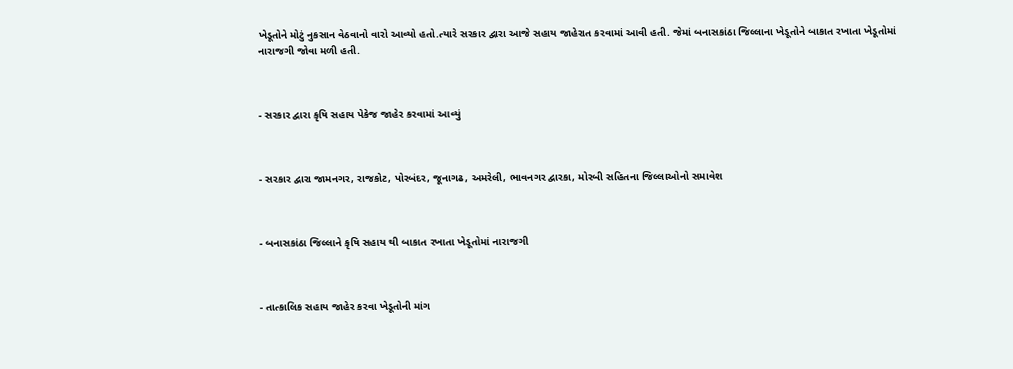ખેડૂતોને મોટું નુકસાન વેઠવાનો વારો આવ્યો હતો.ત્યારે સરકાર દ્વારા આજે સહાય જાહેરાત કરવામાં આવી હતી. જેમાં બનાસકાંઠા જિલ્લાના ખેડૂતોને બાકાત રખાતા ખેડૂતોમાં નારાજગી જોવા મળી હતી.



- સરકાર દ્વારા કૃષિ સહાય પેકેજ જાહેર કરવામાં આવ્યું



- સરકાર દ્વારા જામનગર, રાજકોટ, પોરબંદર, જૂનાગઢ, અમરેલી, ભાવનગર દ્વારકા, મોરબી સહિતના જિલ્લાઓનો સમાવેશ



- બનાસકાંઠા જિલ્લાને કૃષિ સહાય થી બાકાત રખાતા ખેડૂતોમાં નારાજગી



- તાત્કાલિક સહાય જાહેર કરવા ખેડૂતોની માંગ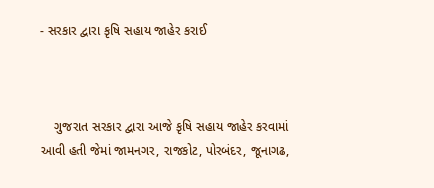- સરકાર દ્વારા કૃષિ સહાય જાહેર કરાઈ



    ગુજરાત સરકાર દ્વારા આજે કૃષિ સહાય જાહેર કરવામાં આવી હતી જેમાં જામનગર, રાજકોટ, પોરબંદર, જૂનાગઢ,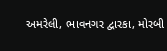અમરેલી, ભાવનગર દ્વારકા, મોરબી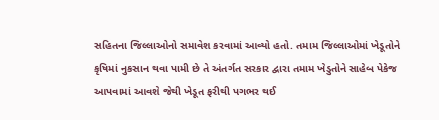સહિતના જિલ્લાઓનો સમાવેશ કરવામાં આવ્યો હતો. તમામ જિલ્લાઓમાં ખેડૂતોને કૃષિમાં નુકસાન થવા પામી છે તે અંતર્ગત સરકાર દ્વારા તમામ ખેડુતોને સાહેબ પેકેજ આપવામાં આવશે જેથી ખેડૂત ફરીથી પગભર થઈ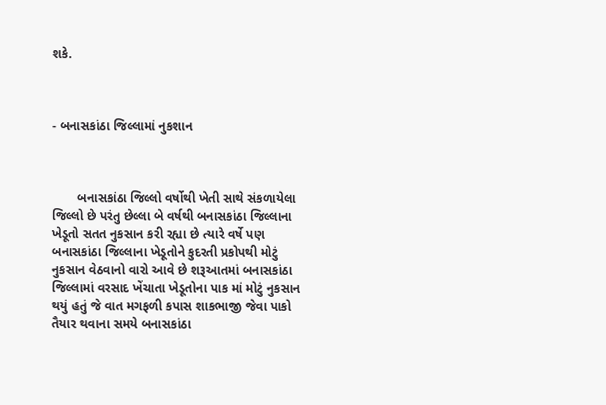શકે.



- બનાસકાંઠા જિલ્લામાં નુકશાન



       બનાસકાંઠા જિલ્લો વર્ષોથી ખેતી સાથે સંકળાયેલા જિલ્લો છે પરંતુ છેલ્લા બે વર્ષથી બનાસકાંઠા જિલ્લાના ખેડૂતો સતત નુકસાન કરી રહ્યા છે ત્યારે વર્ષે પણ બનાસકાંઠા જિલ્લાના ખેડૂતોને કુદરતી પ્રકોપથી મોટું નુકસાન વેઠવાનો વારો આવે છે શરૂઆતમાં બનાસકાંઠા જિલ્લામાં વરસાદ ખેંચાતા ખેડૂતોના પાક માં મોટું નુકસાન થયું હતું જે વાત મગફળી કપાસ શાકભાજી જેવા પાકો તૈયાર થવાના સમયે બનાસકાંઠા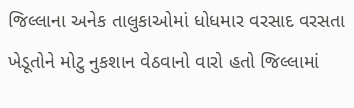જિલ્લાના અનેક તાલુકાઓમાં ધોધમાર વરસાદ વરસતા ખેડૂતોને મોટુ નુકશાન વેઠવાનો વારો હતો જિલ્લામાં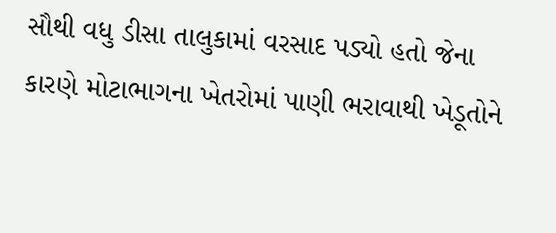સૌથી વધુ ડીસા તાલુકામાં વરસાદ પડ્યો હતો જેના કારણે મોટાભાગના ખેતરોમાં પાણી ભરાવાથી ખેડૂતોને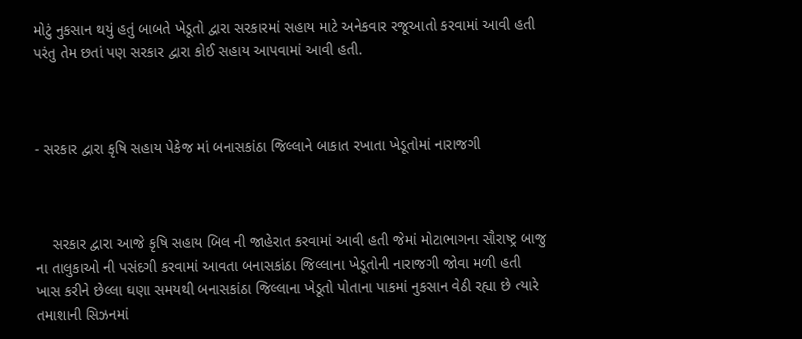મોટું નુકસાન થયું હતું બાબતે ખેડૂતો દ્વારા સરકારમાં સહાય માટે અનેકવાર રજૂઆતો કરવામાં આવી હતી પરંતુ તેમ છતાં પણ સરકાર દ્વારા કોઈ સહાય આપવામાં આવી હતી.



- સરકાર દ્વારા કૃષિ સહાય પેકેજ માં બનાસકાંઠા જિલ્લાને બાકાત રખાતા ખેડૂતોમાં નારાજગી



    સરકાર દ્વારા આજે કૃષિ સહાય બિલ ની જાહેરાત કરવામાં આવી હતી જેમાં મોટાભાગના સૌરાષ્ટ્ર બાજુ ના તાલુકાઓ ની પસંદગી કરવામાં આવતા બનાસકાંઠા જિલ્લાના ખેડૂતોની નારાજગી જોવા મળી હતી ખાસ કરીને છેલ્લા ઘણા સમયથી બનાસકાંઠા જિલ્લાના ખેડૂતો પોતાના પાકમાં નુકસાન વેઠી રહ્યા છે ત્યારે તમાશાની સિઝનમાં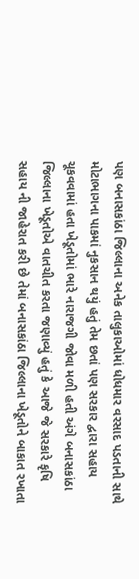પણ બનાસકાંઠા જિલ્લાના અનેક તાલુકાઓમાં ધોધમાર વરસાદ પડતાની સાથે મોટાભાગના પાકમાં નુકસાન થયું હતું તેમ છતાં પણ સરકાર દ્વારા સહાય ચૂકવવામાં હતા ખેડૂતોમાં ભારે નારાજગી જોવા મળી હતી અંગે બનાસકાંઠા જિલ્લાના ખેડૂતોએ વાતચીત કરતા જણાવ્યું હતું કે આજે જે સરકારે કૃષિ સહાય ની જાહેરાત કરી છે તેમાં બનાસકાંઠા જિલ્લાના ખેડૂતોને બાકાત રખાતા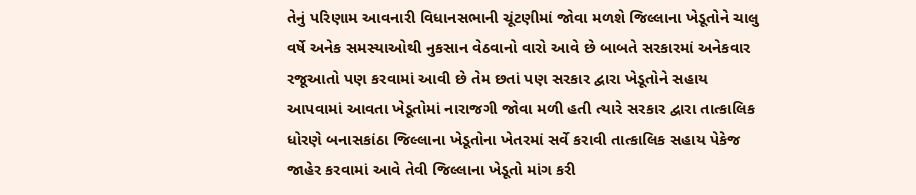તેનું પરિણામ આવનારી વિધાનસભાની ચૂંટણીમાં જોવા મળશે જિલ્લાના ખેડૂતોને ચાલુ વર્ષે અનેક સમસ્યાઓથી નુકસાન વેઠવાનો વારો આવે છે બાબતે સરકારમાં અનેકવાર રજૂઆતો પણ કરવામાં આવી છે તેમ છતાં પણ સરકાર દ્વારા ખેડૂતોને સહાય આપવામાં આવતા ખેડૂતોમાં નારાજગી જોવા મળી હતી ત્યારે સરકાર દ્વારા તાત્કાલિક ધોરણે બનાસકાંઠા જિલ્લાના ખેડૂતોના ખેતરમાં સર્વે કરાવી તાત્કાલિક સહાય પેકેજ જાહેર કરવામાં આવે તેવી જિલ્લાના ખેડૂતો માંગ કરી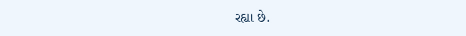રહ્યા છે.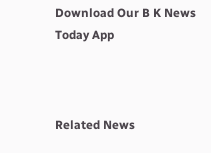Download Our B K News Today App



Related News